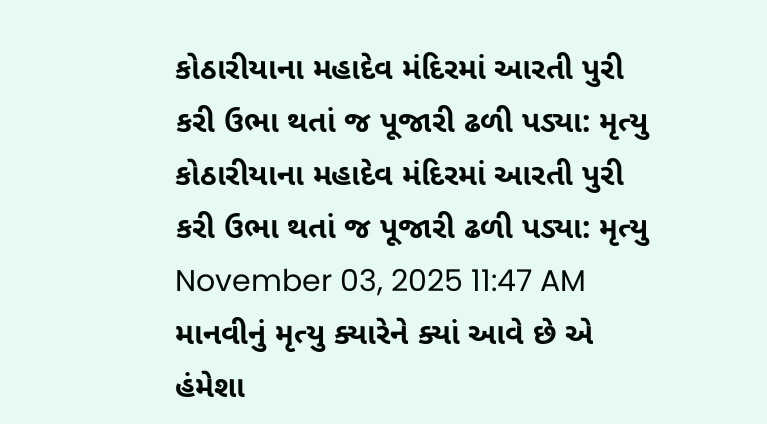કોઠારીયાના મહાદેવ મંદિરમાં આરતી પુરી કરી ઉભા થતાં જ પૂજારી ઢળી પડ્યા: મૃત્યુ
કોઠારીયાના મહાદેવ મંદિરમાં આરતી પુરી કરી ઉભા થતાં જ પૂજારી ઢળી પડ્યા: મૃત્યુ
November 03, 2025 11:47 AM
માનવીનું મૃત્યુ ક્યારેને ક્યાં આવે છે એ હંમેશા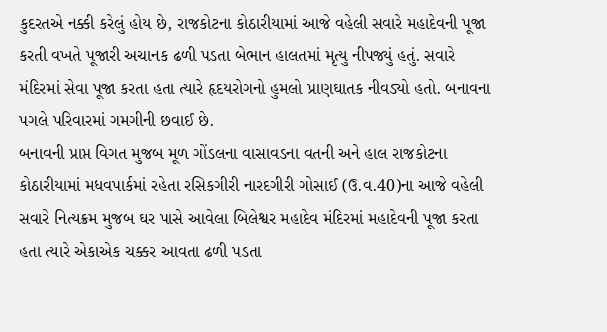કુદરતએ નક્કી કરેલું હોય છે, રાજકોટના કોઠારીયામાં આજે વહેલી સવારે મહાદેવની પૂજા કરતી વખતે પૂજારી અચાનક ઢળી પડતા બેભાન હાલતમાં મૃત્યુ નીપજ્યું હતું. સવારે મંદિરમાં સેવા પૂજા કરતા હતા ત્યારે હૃદયરોગનો હુમલો પ્રાણઘાતક નીવડ્યો હતો. બનાવના પગલે પરિવારમાં ગમગીની છવાઈ છે.
બનાવની પ્રાપ્ત વિગત મુજબ મૂળ ગોંડલના વાસાવડના વતની અને હાલ રાજકોટના કોઠારીયામાં મધવપાર્કમાં રહેતા રસિકગીરી નારદગીરી ગોસાઈ (ઉ.વ.40)ના આજે વહેલી સવારે નિત્યક્રમ મુજબ ઘર પાસે આવેલા બિલેશ્વર મહાદેવ મંદિરમાં મહાદેવની પૂજા કરતા હતા ત્યારે એકાએક ચક્કર આવતા ઢળી પડતા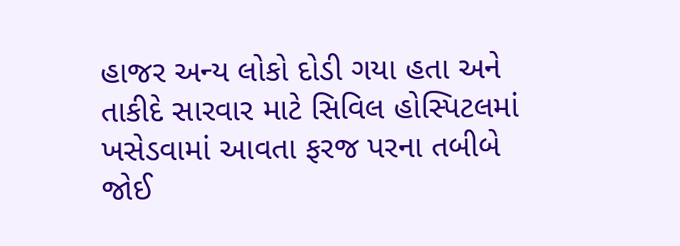હાજર અન્ય લોકો દોડી ગયા હતા અને તાકીદે સારવાર માટે સિવિલ હોસ્પિટલમાં ખસેડવામાં આવતા ફરજ પરના તબીબે જોઈ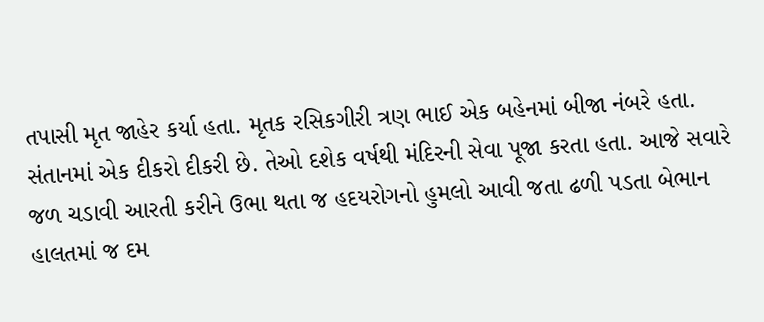તપાસી મૃત જાહેર કર્યા હતા. મૃતક રસિકગીરી ત્રણ ભાઈ એક બહેનમાં બીજા નંબરે હતા. સંતાનમાં એક દીકરો દીકરી છે. તેઓ દશેક વર્ષથી મંદિરની સેવા પૂજા કરતા હતા. આજે સવારે જળ ચડાવી આરતી કરીને ઉભા થતા જ હદયરોગનો હુમલો આવી જતા ઢળી પડતા બેભાન હાલતમાં જ દમ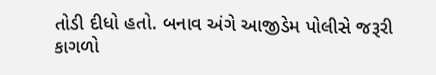તોડી દીધો હતો. બનાવ અંગે આજીડેમ પોલીસે જરૂરી કાગળો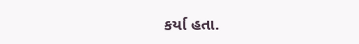કર્યા હતા.